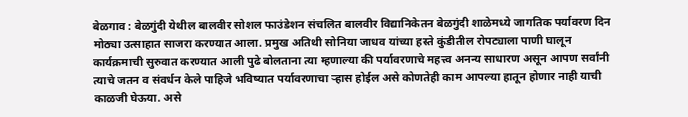बेळगाव : बेळगुंदी येथील बालवीर सोशल फाउंडेशन संचलित बालवीर विद्यानिकेतन बेळगुंदी शाळेमध्ये जागतिक पर्यावरण दिन मोठ्या उत्साहात साजरा करण्यात आला. प्रमुख अतिथी सोनिया जाधव यांच्या हस्ते कुंडीतील रोपट्याला पाणी घालून कार्यक्रमाची सुरुवात करण्यात आली पुढे बोलताना त्या म्हणाल्या की पर्यावरणाचे महत्त्व अनन्य साधारण असून आपण सर्वांनी त्याचे जतन व संवर्धन केले पाहिजे भविष्यात पर्यावरणाचा ऱ्हास होईल असे कोणतेही काम आपल्या हातून होणार नाही याची काळजी घेऊया. असे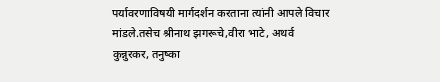पर्यावरणाविषयी मार्गदर्शन करताना त्यांनी आपले विचार मांडले.तसेच श्रीनाथ झगरूचे,वीरा भाटे, अथर्व कुन्नुरकर, तनुष्का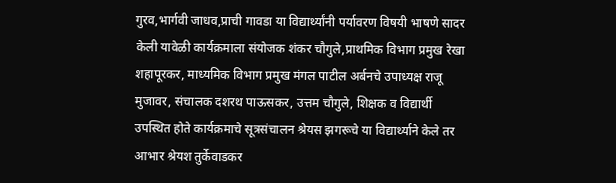गुरव,भार्गवी जाधव,प्राची गावडा या विद्यार्थ्यांनी पर्यावरण विषयी भाषणे सादर केली यावेळी कार्यक्रमाला संयोजक शंकर चौगुले,प्राथमिक विभाग प्रमुख रेखा शहापूरकर, माध्यमिक विभाग प्रमुख मंगल पाटील अर्बनचे उपाध्यक्ष राजू मुजावर, संचालक दशरथ पाऊसकर, उत्तम चौगुले, शिक्षक व विद्यार्थी उपस्थित होते कार्यक्रमाचे सूत्रसंचालन श्रेयस झगरूचे या विद्यार्थ्याने केले तर आभार श्रेयश तुर्केवाडकर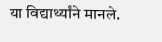या विद्यार्थ्यांने मानले.